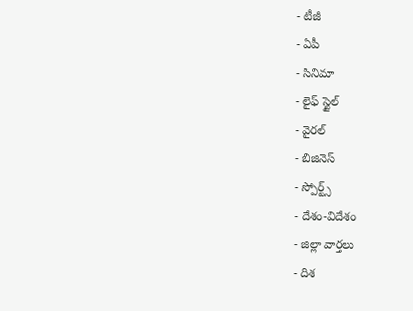- టీజీ
- ఏపీ
- సినిమా
- లైఫ్ స్టైల్
- వైరల్
- బిజినెస్
- స్పోర్ట్స్
- దేశం-విదేశం
- జిల్లా వార్తలు
- దిశ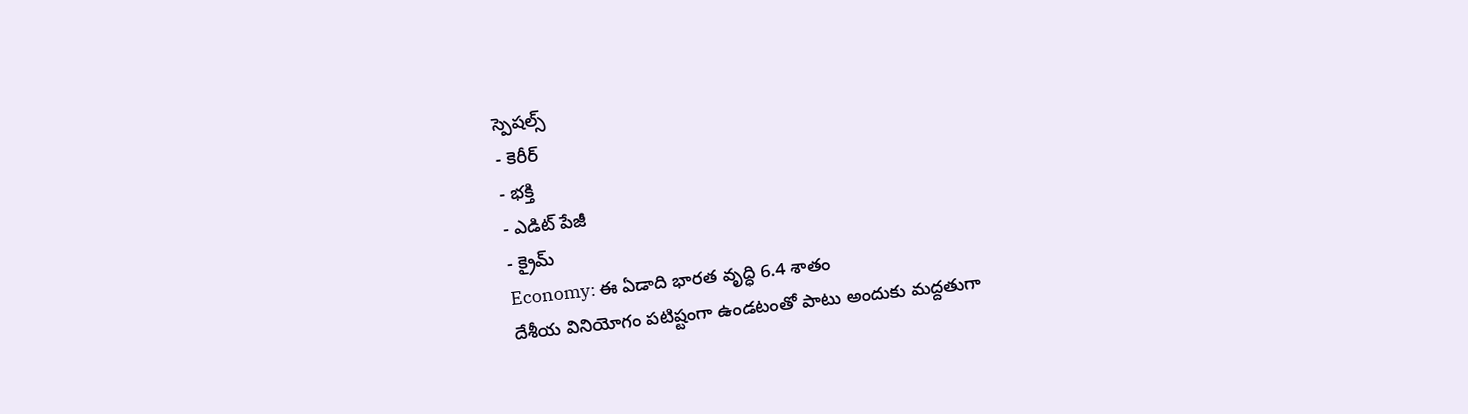స్పెషల్స్
- కెరీర్
- భక్తి
- ఎడిట్ పేజీ
- క్రైమ్
Economy: ఈ ఏడాది భారత వృద్ధి 6.4 శాతం
దేశీయ వినియోగం పటిష్టంగా ఉండటంతో పాటు అందుకు మద్దతుగా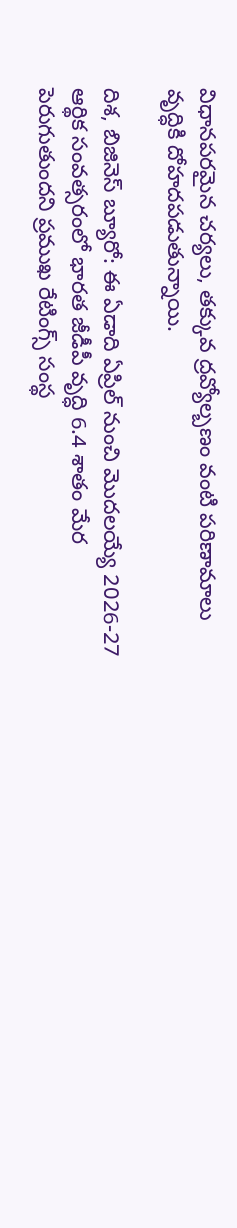విధానపరమైన చర్యలు, తక్కువ ద్రవ్యోల్బణం వంటి పరిణామాలు వృద్ధికి దోహదపడుతున్నాయి.

దిశ, బిజినెస్ బ్యూరో: ఈ ఏడాది ఏప్రిల్ నుంచి మొదలయ్యే 2026-27 ఆర్థిక సంవత్సరంలో భారత జీడీపీ వృద్ధి 6.4 శాతం మేర పెరుగుతుందని ప్రముఖ రేటింగ్స్ సంస్థ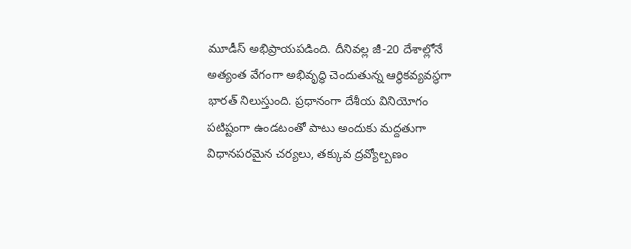మూడీస్ అభిప్రాయపడింది. దీనివల్ల జీ-20 దేశాల్లోనే అత్యంత వేగంగా అభివృద్ధి చెందుతున్న ఆర్థికవ్యవస్థగా భారత్ నిలుస్తుంది. ప్రధానంగా దేశీయ వినియోగం పటిష్టంగా ఉండటంతో పాటు అందుకు మద్దతుగా విధానపరమైన చర్యలు, తక్కువ ద్రవ్యోల్బణం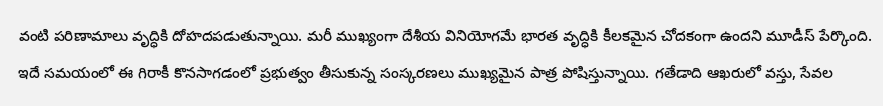వంటి పరిణామాలు వృద్ధికి దోహదపడుతున్నాయి. మరీ ముఖ్యంగా దేశీయ వినియోగమే భారత వృద్ధికి కీలకమైన చోదకంగా ఉందని మూడీస్ పేర్కొంది. ఇదే సమయంలో ఈ గిరాకీ కొనసాగడంలో ప్రభుత్వం తీసుకున్న సంస్కరణలు ముఖ్యమైన పాత్ర పోషిస్తున్నాయి. గతేడాది ఆఖరులో వస్తు, సేవల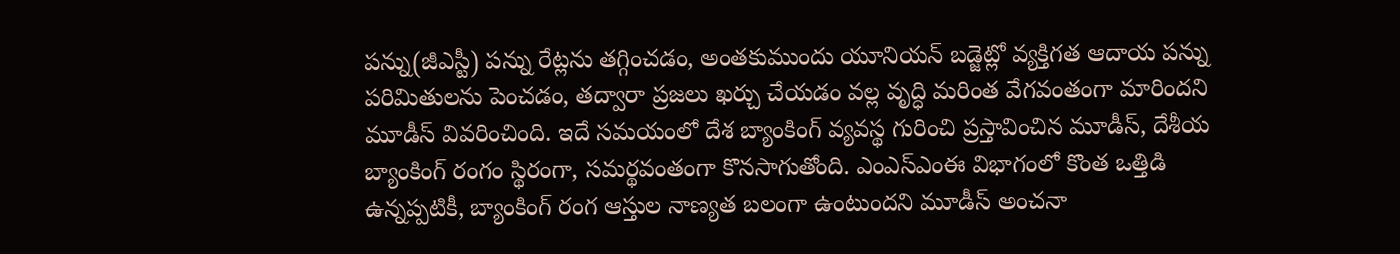పన్ను(జీఎస్టీ) పన్ను రేట్లను తగ్గించడం, అంతకుముందు యూనియన్ బడ్జెట్లో వ్యక్తిగత ఆదాయ పన్ను పరిమితులను పెంచడం, తద్వారా ప్రజలు ఖర్చు చేయడం వల్ల వృద్ధి మరింత వేగవంతంగా మారిందని మూడీస్ వివరించింది. ఇదే సమయంలో దేశ బ్యాంకింగ్ వ్యవస్థ గురించి ప్రస్తావించిన మూడీస్, దేశీయ బ్యాంకింగ్ రంగం స్థిరంగా, సమర్థవంతంగా కొనసాగుతోంది. ఎంఎస్ఎంఈ విభాగంలో కొంత ఒత్తిడి ఉన్నప్పటికీ, బ్యాంకింగ్ రంగ ఆస్తుల నాణ్యత బలంగా ఉంటుందని మూడీస్ అంచనా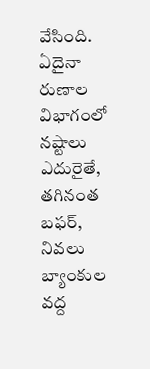వేసింది. ఏదైనా రుణాల విభాగంలో నష్టాలు ఎదురైతే, తగినంత బఫర్, నివలు బ్యాంకుల వద్ద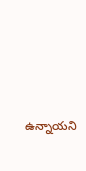ఉన్నాయని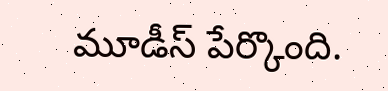మూడీస్ పేర్కొంది.